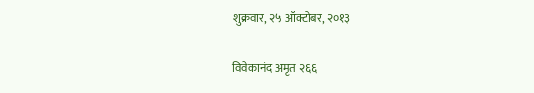शुक्रवार, २५ ऑक्टोबर, २०१३

विवेकानंद अमृत २६६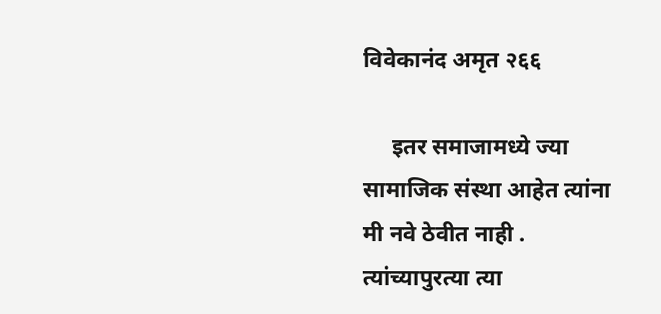विवेकानंद अमृत २६६

     इतर समाजामध्ये ज्या सामाजिक संस्था आहेत त्यांना मी नवे ठेवीत नाही . त्यांच्यापुरत्या त्या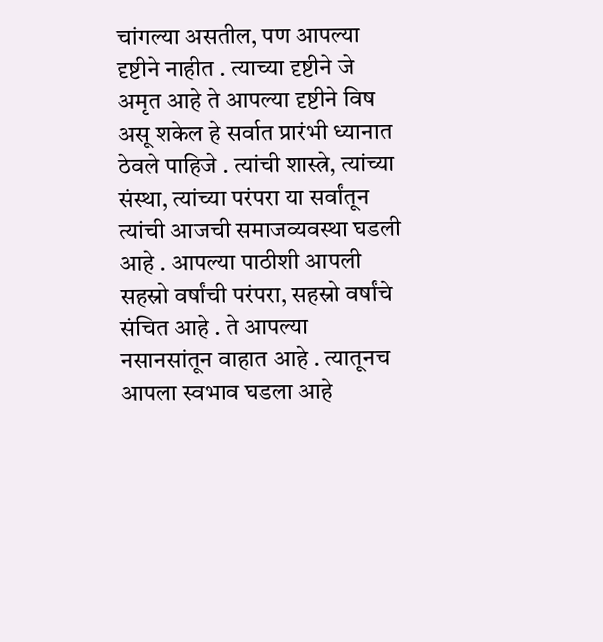चांगल्या असतील, पण आपल्या दृष्टीने नाहीत . त्याच्या दृष्टीने जे अमृत आहे ते आपल्या दृष्टीने विष असू शकेल हे सर्वात प्रारंभी ध्यानात ठेवले पाहिजे . त्यांची शास्त्रे, त्यांच्या संस्था, त्यांच्या परंपरा या सर्वांतून त्यांची आजची समाजव्यवस्था घडली आहे . आपल्या पाठीशी आपली सहस्रो वर्षांची परंपरा, सहस्रो वर्षांचे संचित आहे . ते आपल्या नसानसांतून वाहात आहे . त्यातूनच आपला स्वभाव घडला आहे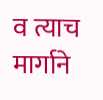व त्याच मार्गाने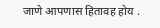जाणे आपणास हितावह होय .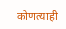कोणत्याही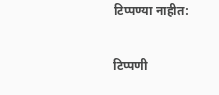टिप्पण्‍या नाहीत:

टिप्पणी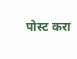पोस्ट करा